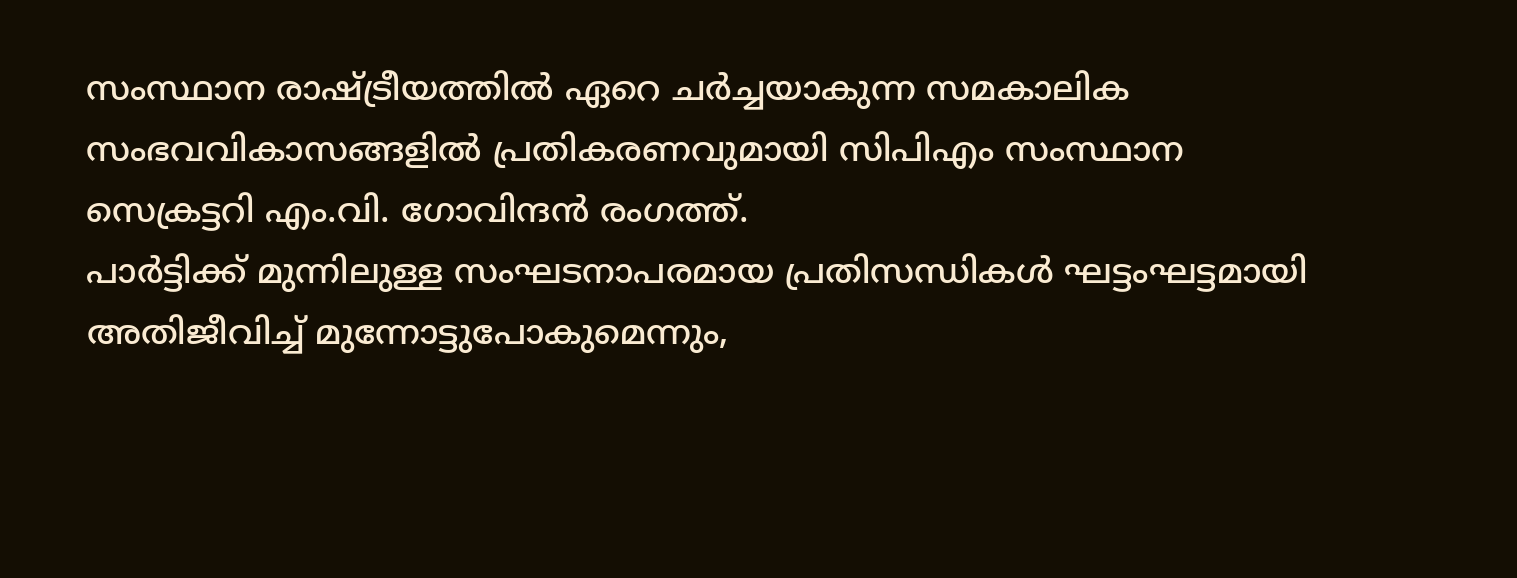സംസ്ഥാന രാഷ്ട്രീയത്തിൽ ഏറെ ചർച്ചയാകുന്ന സമകാലിക സംഭവവികാസങ്ങളിൽ പ്രതികരണവുമായി സിപിഎം സംസ്ഥാന സെക്രട്ടറി എം.വി. ഗോവിന്ദൻ രംഗത്ത്.
പാർട്ടിക്ക് മുന്നിലുള്ള സംഘടനാപരമായ പ്രതിസന്ധികൾ ഘട്ടംഘട്ടമായി അതിജീവിച്ച് മുന്നോട്ടുപോകുമെന്നും,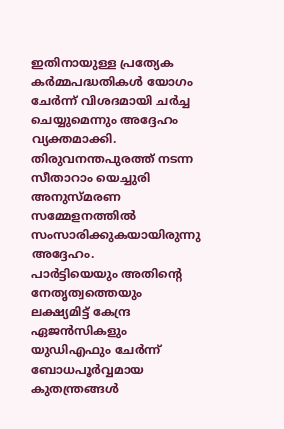ഇതിനായുള്ള പ്രത്യേക കർമ്മപദ്ധതികൾ യോഗം ചേർന്ന് വിശദമായി ചർച്ച ചെയ്യുമെന്നും അദ്ദേഹം വ്യക്തമാക്കി. തിരുവനന്തപുരത്ത് നടന്ന സീതാറാം യെച്ചുരി അനുസ്മരണ സമ്മേളനത്തിൽ സംസാരിക്കുകയായിരുന്നു അദ്ദേഹം.
പാർട്ടിയെയും അതിന്റെ നേതൃത്വത്തെയും ലക്ഷ്യമിട്ട് കേന്ദ്ര ഏജൻസികളും യുഡിഎഫും ചേർന്ന് ബോധപൂർവ്വമായ കുതന്ത്രങ്ങൾ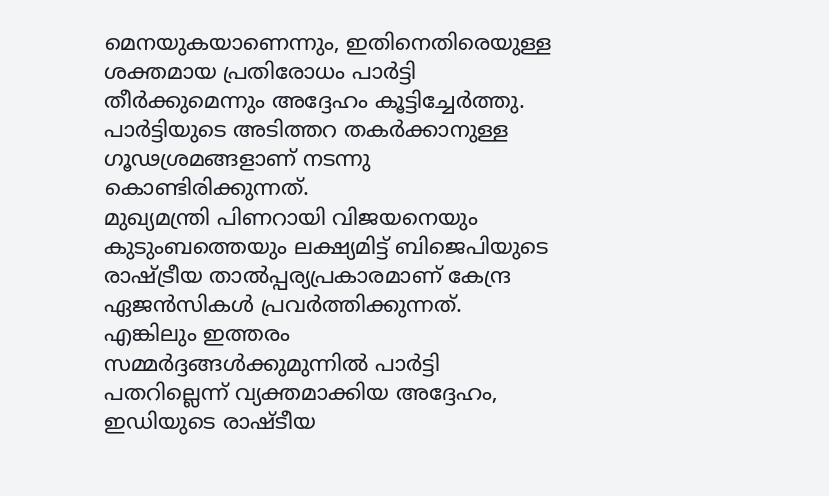മെനയുകയാണെന്നും, ഇതിനെതിരെയുള്ള ശക്തമായ പ്രതിരോധം പാർട്ടി തീർക്കുമെന്നും അദ്ദേഹം കൂട്ടിച്ചേർത്തു. പാർട്ടിയുടെ അടിത്തറ തകർക്കാനുള്ള ഗൂഢശ്രമങ്ങളാണ് നടന്നു കൊണ്ടിരിക്കുന്നത്.
മുഖ്യമന്ത്രി പിണറായി വിജയനെയും കുടുംബത്തെയും ലക്ഷ്യമിട്ട് ബിജെപിയുടെ രാഷ്ട്രീയ താൽപ്പര്യപ്രകാരമാണ് കേന്ദ്ര ഏജൻസികൾ പ്രവർത്തിക്കുന്നത്. എങ്കിലും ഇത്തരം സമ്മർദ്ദങ്ങൾക്കുമുന്നിൽ പാർട്ടി പതറില്ലെന്ന് വ്യക്തമാക്കിയ അദ്ദേഹം, ഇഡിയുടെ രാഷ്ടീയ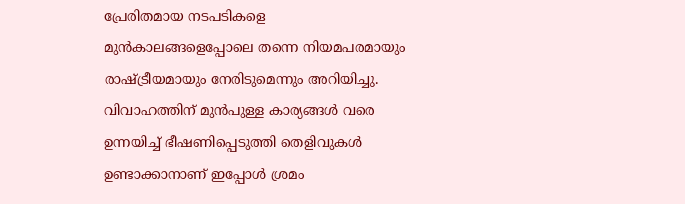പ്രേരിതമായ നടപടികളെ മുൻകാലങ്ങളെപ്പോലെ തന്നെ നിയമപരമായും രാഷ്ട്രീയമായും നേരിടുമെന്നും അറിയിച്ചു.
വിവാഹത്തിന് മുൻപുള്ള കാര്യങ്ങൾ വരെ ഉന്നയിച്ച് ഭീഷണിപ്പെടുത്തി തെളിവുകൾ ഉണ്ടാക്കാനാണ് ഇപ്പോൾ ശ്രമം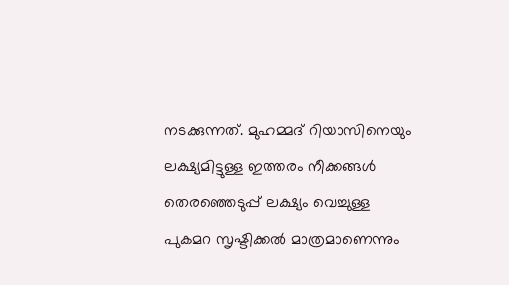നടക്കുന്നത്. മുഹമ്മദ് റിയാസിനെയും ലക്ഷ്യമിട്ടുള്ള ഇത്തരം നീക്കങ്ങൾ തെരഞ്ഞെടുപ്പ് ലക്ഷ്യം വെച്ചുള്ള പുകമറ സൃഷ്ടിക്കൽ മാത്രമാണെന്നും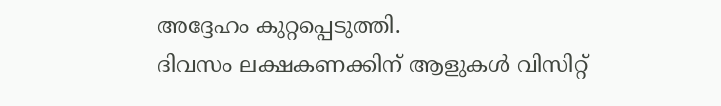അദ്ദേഹം കുറ്റപ്പെടുത്തി.
ദിവസം ലക്ഷകണക്കിന് ആളുകൾ വിസിറ്റ്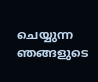ചെയ്യുന്ന ഞങ്ങളുടെ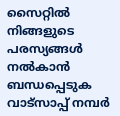സൈറ്റിൽ നിങ്ങളുടെ പരസ്യങ്ങൾ നൽകാൻ ബന്ധപ്പെടുക വാട്സാപ്പ് നമ്പർ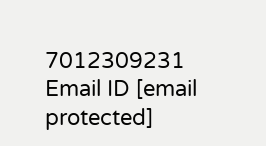7012309231 Email ID [email protected]